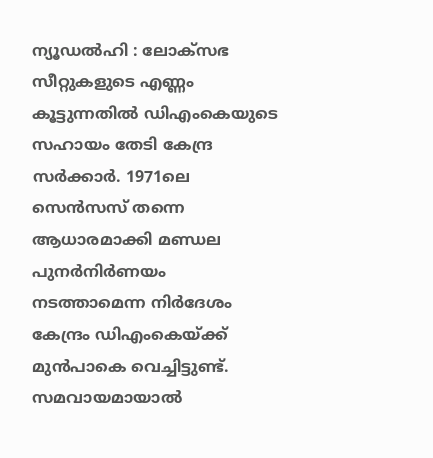ന്യൂഡൽഹി : ലോക്സഭ സീറ്റുകളുടെ എണ്ണം കൂട്ടുന്നതിൽ ഡിഎംകെയുടെ സഹായം തേടി കേന്ദ്ര സർക്കാർ. 1971ലെ സെൻസസ് തന്നെ ആധാരമാക്കി മണ്ഡല പുനർനിർണയം നടത്താമെന്ന നിർദേശം കേന്ദ്രം ഡിഎംകെയ്ക്ക് മുൻപാകെ വെച്ചിട്ടുണ്ട്. സമവായമായാൽ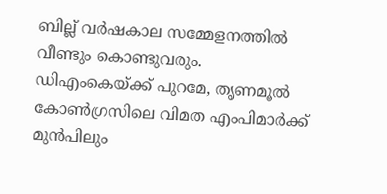ബില്ല് വർഷകാല സമ്മേളനത്തിൽ വീണ്ടും കൊണ്ടുവരും.
ഡിഎംകെയ്ക്ക് പുറമേ, തൃണമൂൽ കോൺഗ്രസിലെ വിമത എംപിമാർക്ക് മുൻപിലും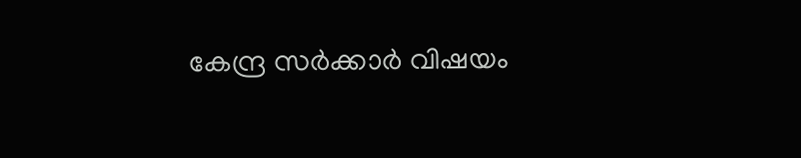കേന്ദ്ര സർക്കാർ വിഷയം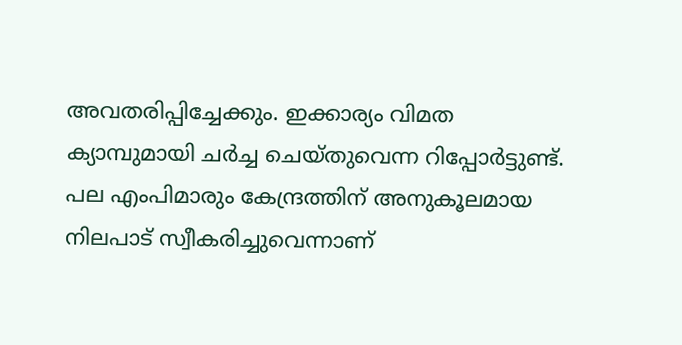അവതരിപ്പിച്ചേക്കും. ഇക്കാര്യം വിമത ക്യാമ്പുമായി ചർച്ച ചെയ്തുവെന്ന റിപ്പോർട്ടുണ്ട്. പല എംപിമാരും കേന്ദ്രത്തിന് അനുകൂലമായ നിലപാട് സ്വീകരിച്ചുവെന്നാണ്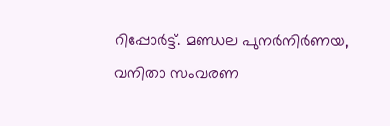റിപ്പോർട്ട്. മണ്ഡല പുനർനിർണയ, വനിതാ സംവരണ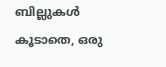ബില്ലുകൾ കൂടാതെ, ഒരു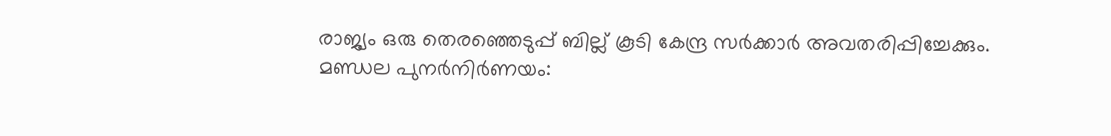രാജ്യം ഒരു തെരഞ്ഞെടുപ്പ് ബില്ല് കൂടി കേന്ദ്ര സർക്കാർ അവതരിപ്പിച്ചേക്കും.
മണ്ഡല പുനർനിർണയം: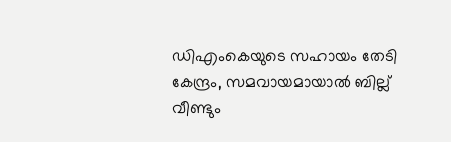ഡിഎംകെയുടെ സഹായം തേടി കേന്ദ്രം, സമവായമായാൽ ബില്ല് വീണ്ടും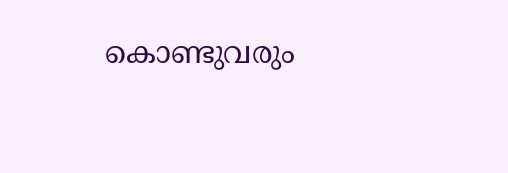കൊണ്ടുവരും